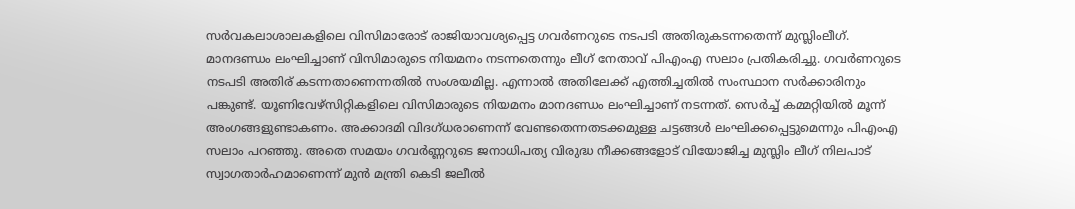സർവകലാശാലകളിലെ വിസിമാരോട് രാജിയാവശ്യപ്പെട്ട ഗവർണറുടെ നടപടി അതിരുകടന്നതെന്ന് മുസ്ലിംലീഗ്. മാനദണ്ഡം ലംഘിച്ചാണ് വിസിമാരുടെ നിയമനം നടന്നതെന്നും ലീഗ് നേതാവ് പിഎംഎ സലാം പ്രതികരിച്ചു. ഗവർണറുടെ നടപടി അതിര് കടന്നതാണെന്നതിൽ സംശയമില്ല. എന്നാൽ അതിലേക്ക് എത്തിച്ചതിൽ സംസ്ഥാന സർക്കാരിനും പങ്കുണ്ട്. യൂണിവേഴ്സിറ്റികളിലെ വിസിമാരുടെ നിയമനം മാനദണ്ഡം ലംഘിച്ചാണ് നടന്നത്. സെർച്ച് കമ്മറ്റിയിൽ മൂന്ന് അംഗങ്ങളുണ്ടാകണം. അക്കാദമി വിദഗ്ധരാണെന്ന് വേണ്ടതെന്നതടക്കമുള്ള ചട്ടങ്ങൾ ലംഘിക്കപ്പെട്ടുമെന്നും പിഎംഎ സലാം പറഞ്ഞു. അതെ സമയം ഗവർണ്ണറുടെ ജനാധിപത്യ വിരുദ്ധ നീക്കങ്ങളോട് വിയോജിച്ച മുസ്ലിം ലീഗ് നിലപാട് സ്വാഗതാർഹമാണെന്ന് മുൻ മന്ത്രി കെടി ജലീൽ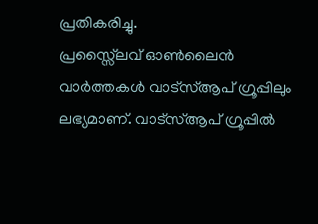പ്രതികരിച്ചു.
പ്രസ്സ്ലൈവ് ഓൺലൈൻ വാർത്തകൾ വാട്സ്ആപ് ഗ്രൂപ്പിലും ലഭ്യമാണ്. വാട്സ്ആപ് ഗ്രൂപ്പിൽ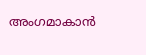അംഗമാകാൻ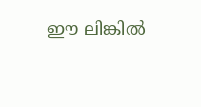ഈ ലിങ്കിൽ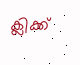ക്ലിക്ക്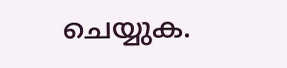ചെയ്യുക.